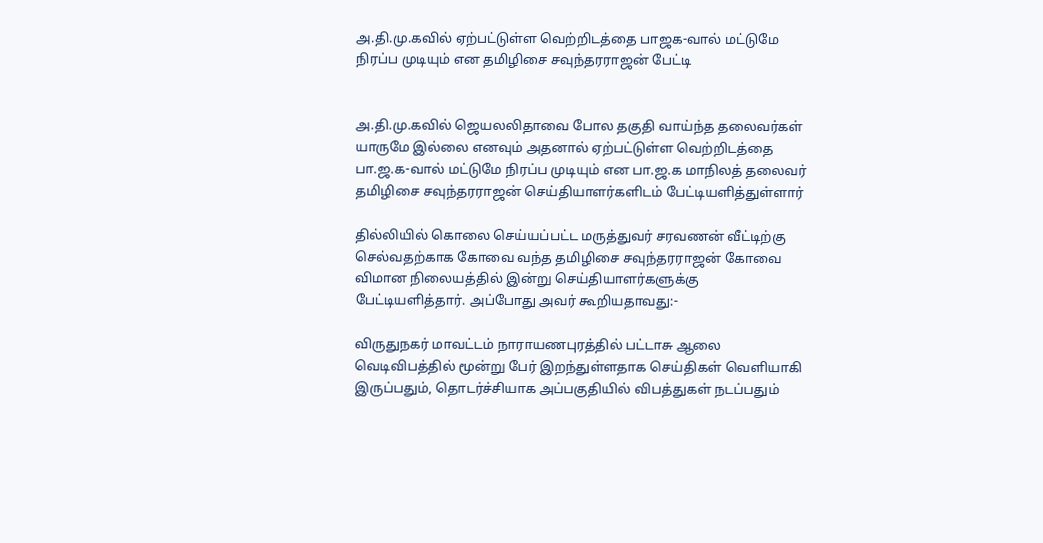அ.தி.மு.கவில் ஏற்பட்டுள்ள வெற்றிடத்தை பாஜக-வால் மட்டுமே நிரப்ப முடியும் என தமிழிசை சவுந்தரராஜன் பேட்டி


அ.தி.மு.கவில் ஜெயலலிதாவை போல தகுதி வாய்ந்த தலைவர்கள் யாருமே இல்லை எனவும் அதனால் ஏற்பட்டுள்ள வெற்றிடத்தை பா.ஜ.க-வால் மட்டுமே நிரப்ப முடியும் என பா.ஜ.க மாநிலத் தலைவர் தமிழிசை சவுந்தரராஜன் செய்தியாளர்களிடம் பேட்டியளித்துள்ளார்

தில்லியில் கொலை செய்யப்பட்ட மருத்துவர் சரவணன் வீட்டிற்கு செல்வதற்காக கோவை வந்த தமிழிசை சவுந்தரராஜன் கோவை விமான நிலையத்தில் இன்று செய்தியாளர்களுக்கு பேட்டியளித்தார். அப்போது அவர் கூறியதாவது:-

விருதுநகர் மாவட்டம் நாராயணபுரத்தில் பட்டாசு ஆலை வெடிவிபத்தில் மூன்று பேர் இறந்துள்ளதாக செய்திகள் வெளியாகி இருப்பதும், தொடர்ச்சியாக அப்பகுதியில் விபத்துகள் நடப்பதும்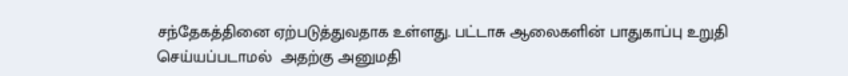சந்தேகத்தினை ஏற்படுத்துவதாக உள்ளது. பட்டாசு ஆலைகளின் பாதுகாப்பு உறுதி செய்யப்படாமல்  அதற்கு அனுமதி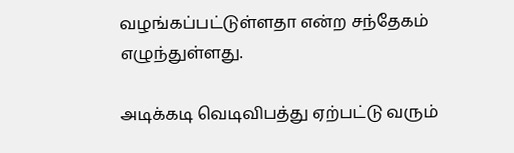வழங்கப்பட்டுள்ளதா என்ற சந்தேகம் எழுந்துள்ளது.

அடிக்கடி வெடிவிபத்து ஏற்பட்டு வரும்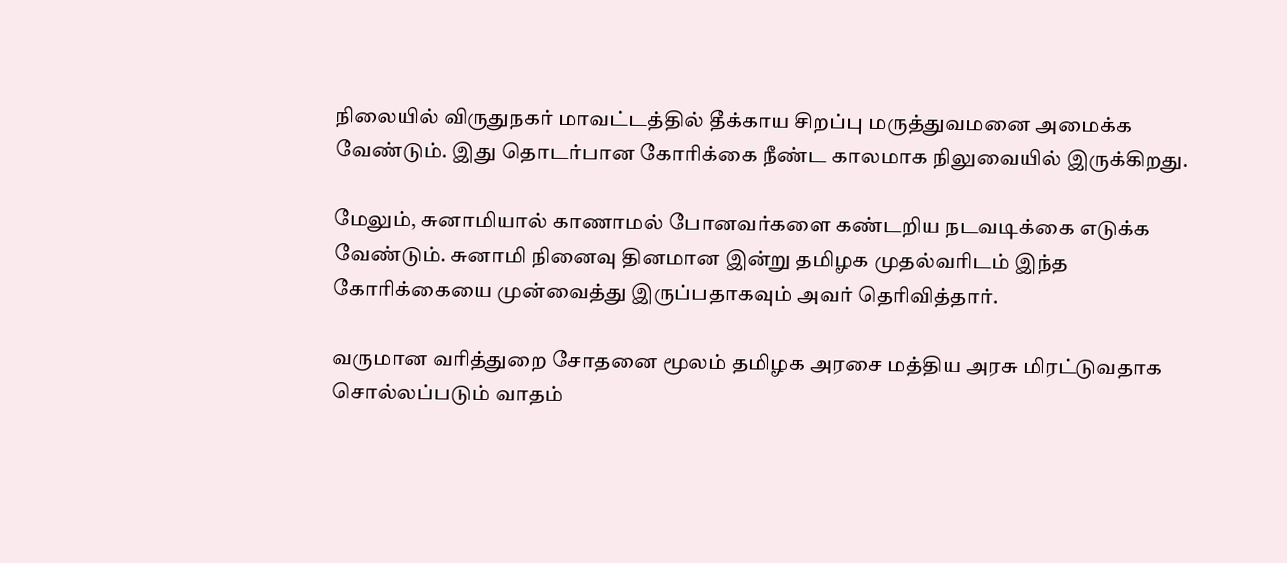நிலையில் விருதுநகர் மாவட்டத்தில் தீக்காய சிறப்பு மருத்துவமனை அமைக்க வேண்டும். இது தொடர்பான கோரிக்கை நீண்ட காலமாக நிலுவையில் இருக்கிறது.

மேலும், சுனாமியால் காணாமல் போனவர்களை கண்டறிய நடவடிக்கை எடுக்க வேண்டும். சுனாமி நினைவு தினமான இன்று தமிழக முதல்வரிடம் இந்த கோரிக்கையை முன்வைத்து இருப்பதாகவும் அவர் தெரிவித்தார்.

வருமான வரித்துறை சோதனை மூலம் தமிழக அரசை மத்திய அரசு மிரட்டுவதாக சொல்லப்படும் வாதம்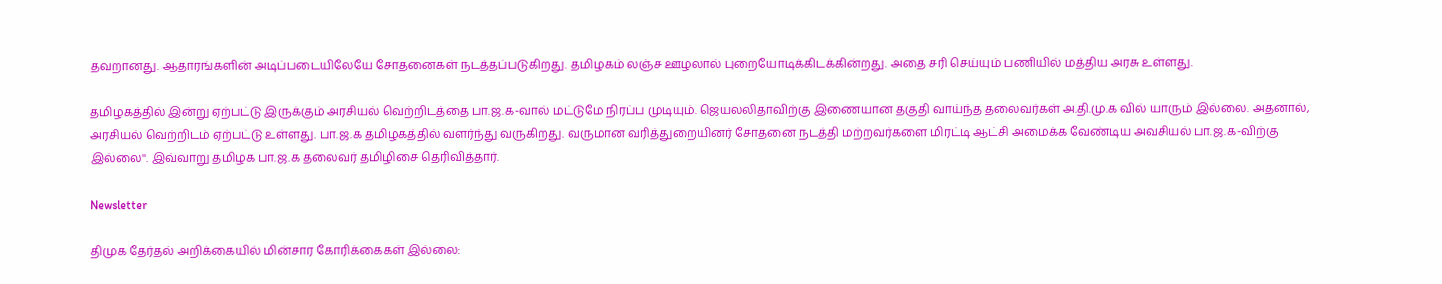தவறானது. ஆதாரங்களின் அடிப்படையிலேயே சோதனைகள் நடத்தப்படுகிறது. தமிழகம் லஞ்ச ஊழலால் புறையோடிக்கிடக்கின்றது. அதை சரி செய்யும் பணியில் மத்திய அரசு உள்ளது.

தமிழகத்தில் இன்று ஏற்பட்டு இருக்கும் அரசியல் வெற்றிடத்தை பா.ஜ.க-வால் மட்டுமே நிரப்ப முடியும். ஜெயலலிதாவிற்கு இணையான தகுதி வாய்ந்த தலைவர்கள் அ.தி.மு.க வில் யாரும் இல்லை. அதனால், அரசியல் வெற்றிடம் ஏற்பட்டு உள்ளது. பா.ஜ.க தமிழகத்தில் வளர்ந்து வருகிறது. வருமான வரித்துறையினர் சோதனை நடத்தி மற்றவர்களை மிரட்டி ஆட்சி அமைக்க வேண்டிய அவசியல் பா.ஜ.க-விற்கு இல்லை''. இவ்வாறு தமிழக பா.ஜ.க தலைவர் தமிழிசை தெரிவித்தார்.

Newsletter

திமுக தேர்தல் அறிக்கையில் மின்சார கோரிக்கைகள் இல்லை: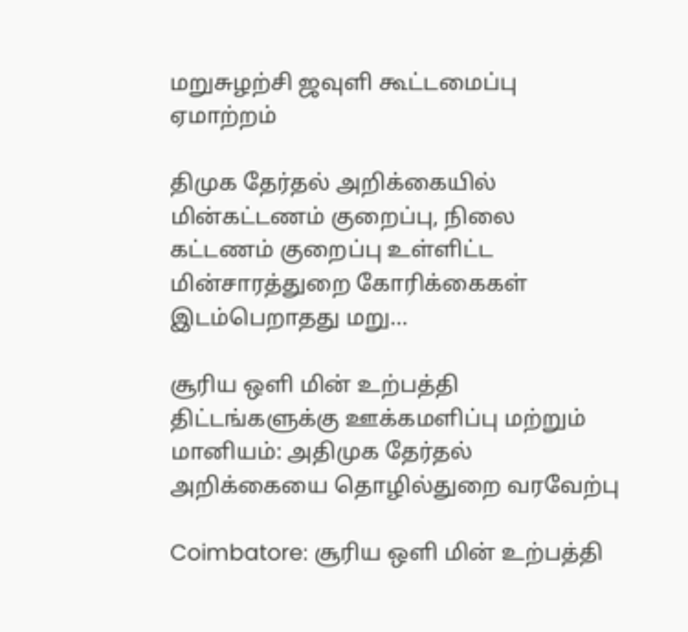மறுசுழற்சி ஜவுளி கூட்டமைப்பு ஏமாற்றம்

திமுக தேர்தல் அறிக்கையில் மின்கட்டணம் குறைப்பு, நிலை கட்டணம் குறைப்பு உள்ளிட்ட மின்சாரத்துறை கோரிக்கைகள் இடம்பெறாதது மறு...

சூரிய ஒளி மின் உற்பத்தி திட்டங்களுக்கு ஊக்கமளிப்பு மற்றும் மானியம்: அதிமுக தேர்தல் அறிக்கையை தொழில்துறை வரவேற்பு

Coimbatore: சூரிய ஒளி மின் உற்பத்தி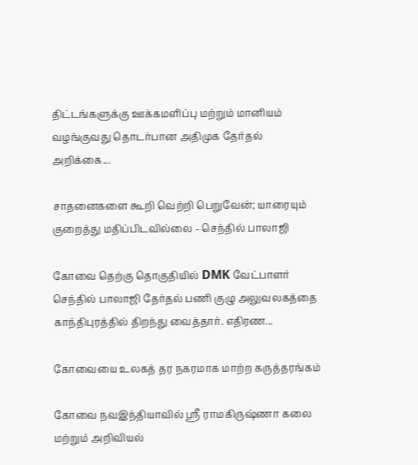திட்டங்களுக்கு ஊக்கமளிப்பு மற்றும் மானியம் வழங்குவது தொடர்பான அதிமுக தேர்தல் அறிக்கை...

சாதனைகளை கூறி வெற்றி பெறுவேன்; யாரையும் குறைத்து மதிப்பிடவில்லை - செந்தில் பாலாஜி

கோவை தெற்கு தொகுதியில் DMK வேட்பாளர் செந்தில் பாலாஜி தேர்தல் பணி குழு அலுவலகத்தை காந்திபுரத்தில் திறந்து வைத்தார். எதிரண...

கோவையை உலகத் தர நகரமாக மாற்ற கருத்தரங்கம்

கோவை நவஇந்தியாவில் ஸ்ரீ ராமகிருஷ்ணா கலை மற்றும் அறிவியல்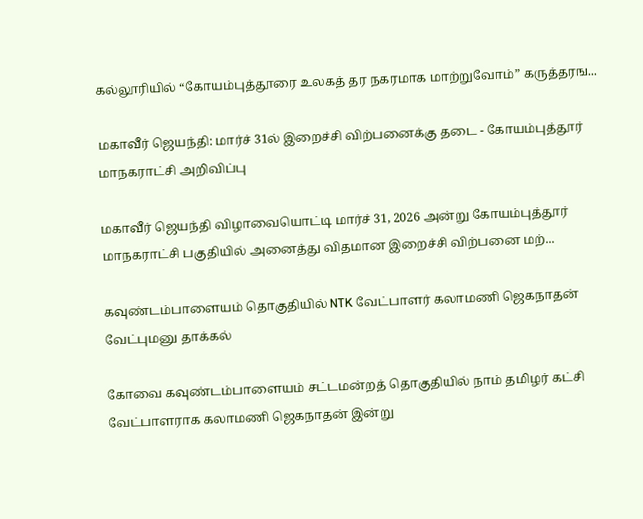கல்லூரியில் “கோயம்புத்தூரை உலகத் தர நகரமாக மாற்றுவோம்” கருத்தரங...

மகாவீர் ஜெயந்தி: மார்ச் 31ல் இறைச்சி விற்பனைக்கு தடை - கோயம்புத்தூர் மாநகராட்சி அறிவிப்பு

மகாவீர் ஜெயந்தி விழாவையொட்டி மார்ச் 31, 2026 அன்று கோயம்புத்தூர் மாநகராட்சி பகுதியில் அனைத்து விதமான இறைச்சி விற்பனை மற்...

கவுண்டம்பாளையம் தொகுதியில் NTK வேட்பாளர் கலாமணி ஜெகநாதன் வேட்புமனு தாக்கல்

கோவை கவுண்டம்பாளையம் சட்டமன்றத் தொகுதியில் நாம் தமிழர் கட்சி வேட்பாளராக கலாமணி ஜெகநாதன் இன்று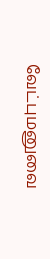வேட்புமனுவை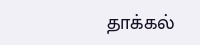தாக்கல்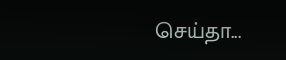செய்தா...